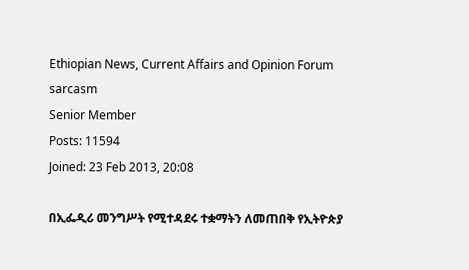Ethiopian News, Current Affairs and Opinion Forum
sarcasm
Senior Member
Posts: 11594
Joined: 23 Feb 2013, 20:08

በኢፌዲሪ መንግሥት የሚተዳደሩ ተቋማትን ለመጠበቅ የኢትዮጵያ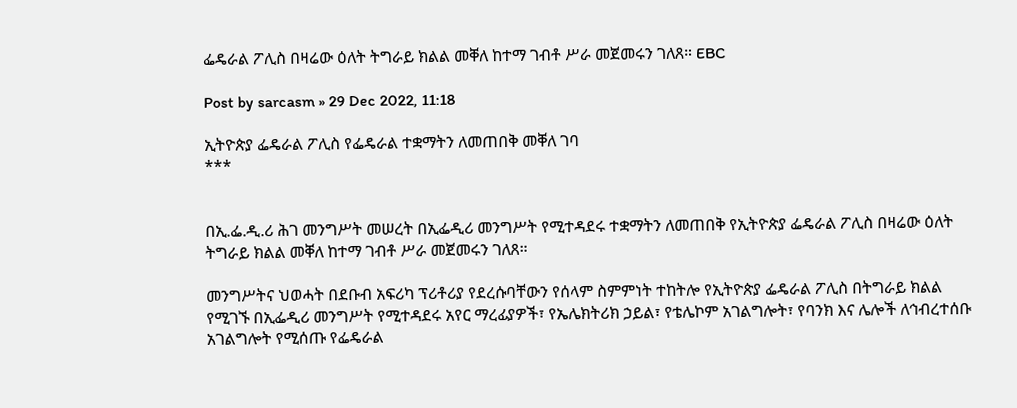ፌዴራል ፖሊስ በዛሬው ዕለት ትግራይ ክልል መቐለ ከተማ ገብቶ ሥራ መጀመሩን ገለጸ። EBC

Post by sarcasm » 29 Dec 2022, 11:18

ኢትዮጵያ ፌዴራል ፖሊስ የፌዴራል ተቋማትን ለመጠበቅ መቐለ ገባ
***


በኢ.ፌ.ዲ.ሪ ሕገ መንግሥት መሠረት በኢፌዲሪ መንግሥት የሚተዳደሩ ተቋማትን ለመጠበቅ የኢትዮጵያ ፌዴራል ፖሊስ በዛሬው ዕለት ትግራይ ክልል መቐለ ከተማ ገብቶ ሥራ መጀመሩን ገለጸ።

መንግሥትና ህወሓት በደቡብ አፍሪካ ፕሪቶሪያ የደረሱባቸውን የሰላም ስምምነት ተከትሎ የኢትዮጵያ ፌዴራል ፖሊስ በትግራይ ክልል የሚገኙ በኢፌዲሪ መንግሥት የሚተዳደሩ አየር ማረፊያዎች፣ የኤሌክትሪክ ኃይል፣ የቴሌኮም አገልግሎት፣ የባንክ እና ሌሎች ለኅብረተሰቡ አገልግሎት የሚሰጡ የፌዴራል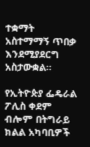ተቋማት አስተማማኝ ጥበቃ እንደሚያደርግ አስታውቋል።

የኢትዮጵያ ፌዴራል ፖሊስ ቀደም ብሎም በትግራይ ክልል አካባቢዎች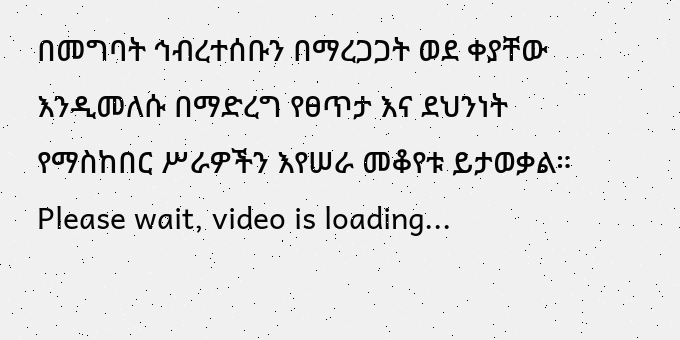በመግባት ኅብረተሰቡን በማረጋጋት ወደ ቀያቸው እንዲመለሱ በማድረግ የፀጥታ እና ደህንነት የማስከበር ሥራዎችን እየሠራ መቆየቱ ይታወቃል።
Please wait, video is loading...